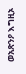ወአጽንዖ እግዚኦ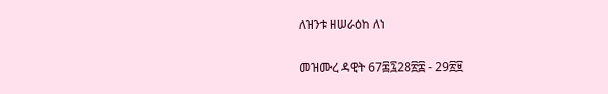ለዝንቱ ዘሠራዕከ ለነ

መዝሙረ ዳዊት 67፷፯28፳፰ - 29፳፱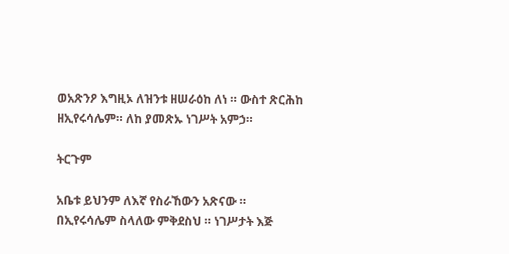ወአጽንዖ እግዚኦ ለዝንቱ ዘሠራዕከ ለነ ። ውስተ ጽርሕከ ዘኢየሩሳሌም። ለከ ያመጽኡ ነገሥት አምኃ።

ትርጉም

አቤቱ ይህንም ለእኛ የስራኸውን አጽናው ። በኢየሩሳሌም ስላለው ምቅደስህ ። ነገሥታት እጅ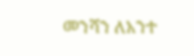መንሻን ለአንተ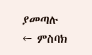ያመጣሉ
← ምስባክ